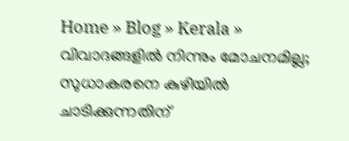Home » Blog » Kerala » വിവാദങ്ങളില്‍ നിന്നും മോചനമില്ല; സുധാകരനെ കുഴിയില്‍ ചാടിക്കുന്നതിന്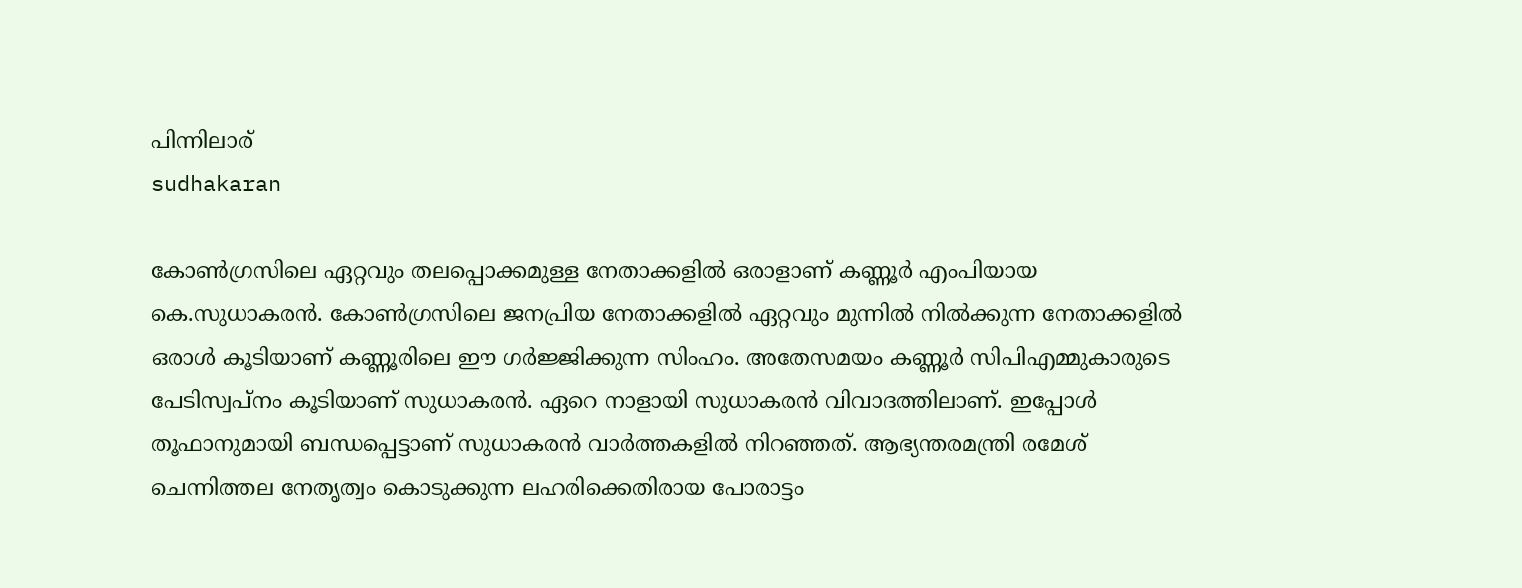പിന്നിലാര്
sudhakaran

കോണ്‍ഗ്രസിലെ ഏറ്റവും തലപ്പൊക്കമുള്ള നേതാക്കളില്‍ ഒരാളാണ് കണ്ണൂര്‍ എംപിയായ കെ.സുധാകരന്‍. കോണ്‍ഗ്രസിലെ ജനപ്രിയ നേതാക്കളില്‍ ഏറ്റവും മുന്നില്‍ നില്‍ക്കുന്ന നേതാക്കളില്‍ ഒരാള്‍ കൂടിയാണ് കണ്ണൂരിലെ ഈ ഗര്‍ജ്ജിക്കുന്ന സിംഹം. അതേസമയം കണ്ണൂര്‍ സിപിഎമ്മുകാരുടെ പേടിസ്വപ്നം കൂടിയാണ് സുധാകരന്‍. ഏറെ നാളായി സുധാകരന്‍ വിവാദത്തിലാണ്. ഇപ്പോള്‍ തൂഫാനുമായി ബന്ധപ്പെട്ടാണ് സുധാകരന്‍ വാര്‍ത്തകളില്‍ നിറഞ്ഞത്. ആഭ്യന്തരമന്ത്രി രമേശ്‌ ചെന്നിത്തല നേതൃത്വം കൊടുക്കുന്ന ലഹരിക്കെതിരായ പോരാട്ടം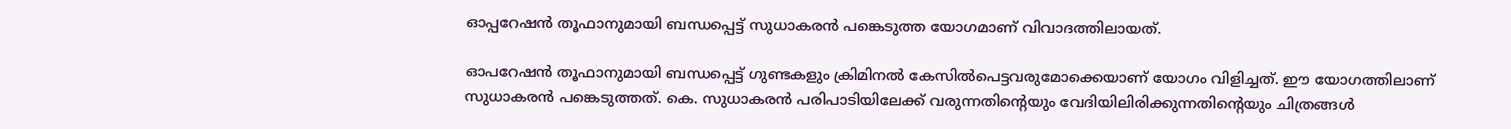ഓപ്പറേഷന്‍ തൂഫാനുമായി ബന്ധപ്പെട്ട് സുധാകരന്‍ പങ്കെടുത്ത യോഗമാണ് വിവാദത്തിലായത്.

ഓപറേഷൻ തൂഫാനുമായി ബന്ധപ്പെട്ട് ഗുണ്ടകളും ക്രിമിനൽ കേസിൽപെട്ടവരുമോക്കെയാണ് യോഗം വിളിച്ചത്. ഈ യോഗത്തിലാണ് സുധാകരന്‍ പങ്കെടുത്തത്. കെ. സുധാകരൻ പരിപാടിയിലേക്ക് വരുന്നതിന്‍റെയും വേദിയിലിരിക്കുന്നതിന്‍റെയും ചിത്രങ്ങൾ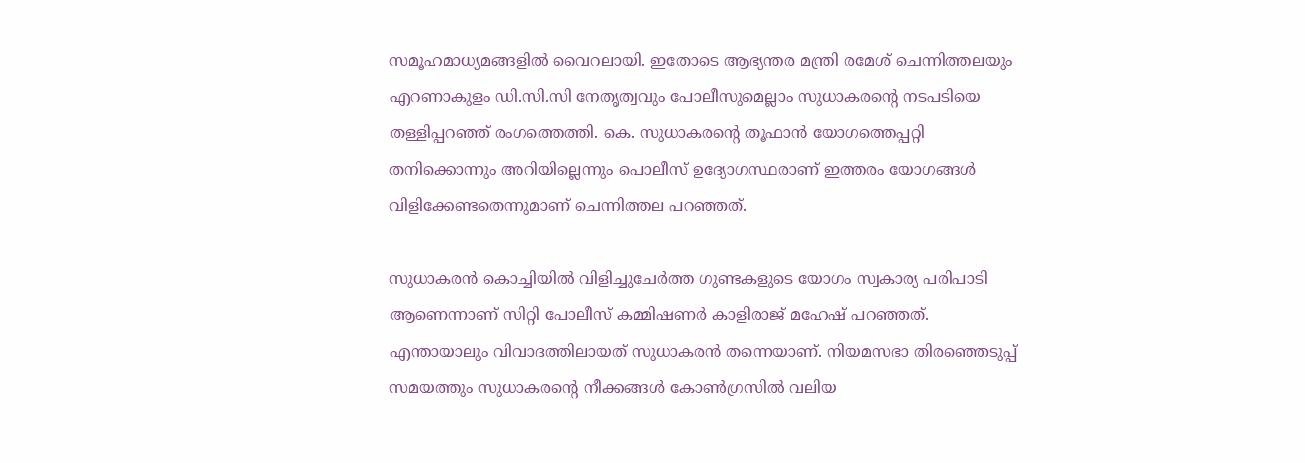സമൂഹമാധ്യമങ്ങളിൽ വൈറലായി. ഇതോടെ ആഭ്യന്തര മന്ത്രി രമേശ് ചെന്നിത്തലയും എറണാകുളം ഡി.സി.സി നേതൃത്വവും പോലീസുമെല്ലാം സുധാകരന്‍റെ നടപടിയെ തള്ളിപ്പറഞ്ഞ് രംഗത്തെത്തി. കെ. സുധാകരന്‍റെ തൂഫാൻ യോഗത്തെപ്പറ്റി തനിക്കൊന്നും അറിയില്ലെന്നും പൊലീസ് ഉദ്യോഗസ്ഥരാണ് ഇത്തരം യോഗങ്ങൾ വിളിക്കേണ്ടതെന്നുമാണ് ചെന്നിത്തല പറഞ്ഞത്.

സുധാകരൻ കൊച്ചിയിൽ വിളിച്ചുചേർത്ത ഗുണ്ടകളുടെ യോഗം സ്വകാര്യ പരിപാടി ആണെന്നാണ് സിറ്റി പോലീസ് കമ്മിഷണർ കാളിരാജ് മഹേഷ് പറഞ്ഞത്. എന്തായാലും വിവാദത്തിലായത് സുധാകരന്‍ തന്നെയാണ്. നിയമസഭാ തിരഞ്ഞെടുപ്പ് സമയത്തും സുധാകരന്റെ നീക്കങ്ങള്‍ കോണ്‍ഗ്രസില്‍ വലിയ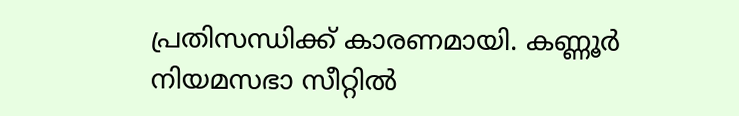പ്രതിസന്ധിക്ക് കാരണമായി. കണ്ണൂര്‍ നിയമസഭാ സീറ്റില്‍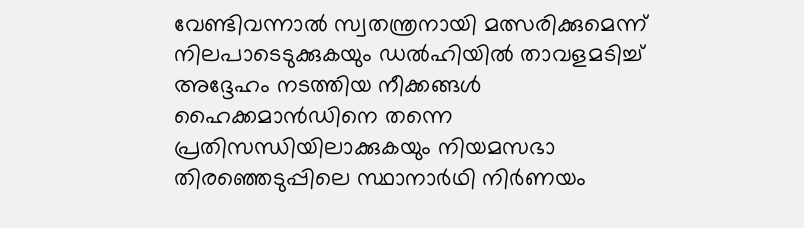വേണ്ടിവന്നാല്‍ സ്വതന്ത്രനായി മത്സരിക്കുമെന്ന് നിലപാടെടുക്കുകയും ഡല്‍ഹിയില്‍ താവളമടിച്ച് അദ്ദേഹം നടത്തിയ നീക്കങ്ങള്‍ ഹൈക്കമാന്‍ഡിനെ തന്നെ പ്രതിസന്ധിയിലാക്കുകയും നിയമസഭാ തിരഞ്ഞെടുപ്പിലെ സ്ഥാനാര്‍ഥി നിര്‍ണയം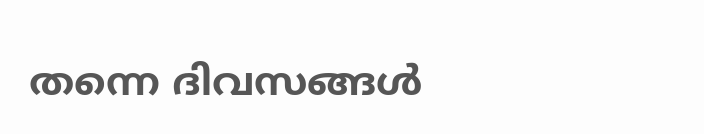തന്നെ ദിവസങ്ങള്‍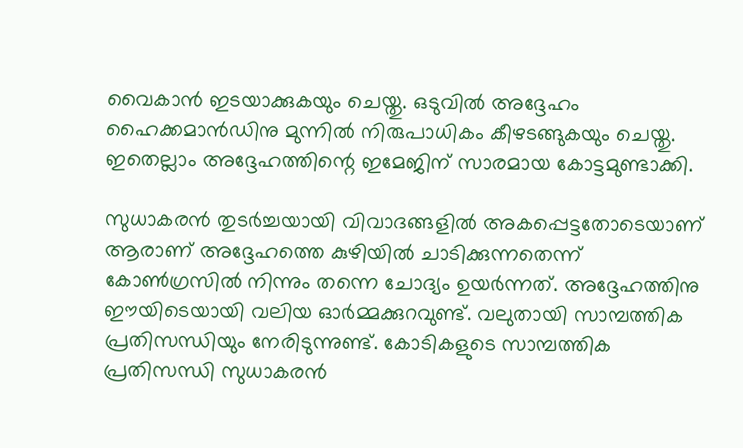വൈകാന്‍ ഇടയാക്കുകയും ചെയ്തു. ഒടുവില്‍ അദ്ദേഹം ഹൈക്കമാന്‍ഡിനു മുന്നില്‍ നിരുപാധികം കീഴടങ്ങുകയും ചെയ്തു. ഇതെല്ലാം അദ്ദേഹത്തിന്റെ ഇമേജിന് സാരമായ കോട്ടമുണ്ടാക്കി.

സുധാകരന്‍ തുടര്‍ച്ചയായി വിവാദങ്ങളില്‍ അകപ്പെട്ടതോടെയാണ് ആരാണ് അദ്ദേഹത്തെ കുഴിയില്‍ ചാടിക്കുന്നതെന്ന് കോണ്‍ഗ്രസില്‍ നിന്നും തന്നെ ചോദ്യം ഉയര്‍ന്നത്. അദ്ദേഹത്തിനു ഈയിടെയായി വലിയ ഓര്‍മ്മക്കുറവുണ്ട്. വലുതായി സാമ്പത്തിക പ്രതിസന്ധിയും നേരിടുന്നുണ്ട്. കോടികളുടെ സാമ്പത്തിക പ്രതിസന്ധി സുധാകരന്‍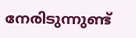നേരിടുന്നുണ്ട്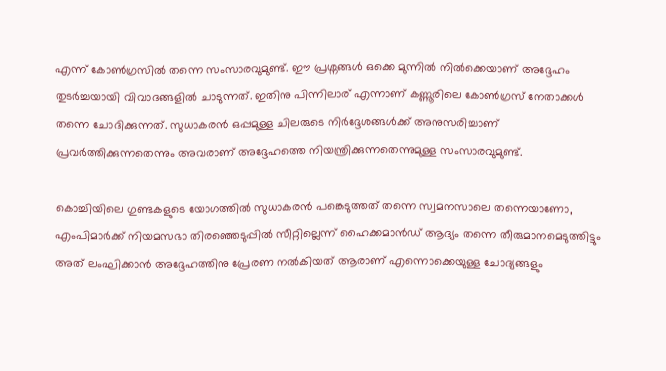എന്ന് കോണ്‍ഗ്രസില്‍ തന്നെ സംസാരവുമുണ്ട്. ഈ പ്രശ്നങ്ങള്‍ ഒക്കെ മുന്നില്‍ നില്‍ക്കെയാണ് അദ്ദേഹം തുടര്‍ച്ചയായി വിവാദങ്ങളില്‍ ചാടുന്നത്. ഇതിനു പിന്നിലാര് എന്നാണ് കണ്ണൂരിലെ കോണ്‍ഗ്രസ് നേതാക്കള്‍ തന്നെ ചോദിക്കുന്നത്. സുധാകരന്‍ ഒപ്പമുള്ള ചിലരുടെ നിര്‍ദ്ദേശങ്ങള്‍ക്ക് അനുസരിച്ചാണ് പ്രവര്‍ത്തിക്കുന്നതെന്നും അവരാണ് അദ്ദേഹത്തെ നിയന്ത്രിക്കുന്നതെന്നുമുള്ള സംസാരവുമുണ്ട്.

കൊച്ചിയിലെ ഗുണ്ടകളുടെ യോഗത്തില്‍ സുധാകരന്‍ പങ്കെടുത്തത് തന്നെ സ്വമനസാലെ തന്നെയാണോ, എംപിമാര്‍ക്ക് നിയമസഭാ തിരഞ്ഞെടുപ്പില്‍ സീറ്റില്ലെന്ന് ഹൈക്കമാന്‍ഡ് ആദ്യം തന്നെ തീരുമാനമെടുത്തിട്ടും അത് ലംഘിക്കാന്‍ അദ്ദേഹത്തിനു പ്രേരണ നല്‍കിയത് ആരാണ് എന്നൊക്കെയുള്ള ചോദ്യങ്ങളും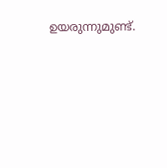ഉയരുന്നുമുണ്ട്.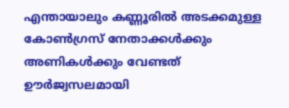എന്തായാലും കണ്ണൂരില്‍ അടക്കമുള്ള കോണ്‍ഗ്രസ് നേതാക്കള്‍ക്കും അണികള്‍ക്കും വേണ്ടത് ഊര്‍ജ്വസലമായി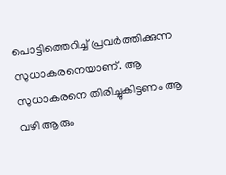പൊട്ടിത്തെറിച്ച് പ്രവര്‍ത്തിക്കുന്ന സുധാകരനെയാണ്. ആ സുധാകരനെ തിരിച്ചുകിട്ടണം ആ വഴി ആരും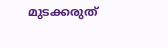മുടക്കരുത്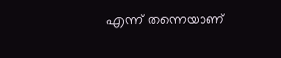എന്ന് തന്നെയാണ്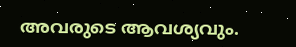അവരുടെ ആവശ്യവും.